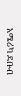አሜሪካ ደቡብ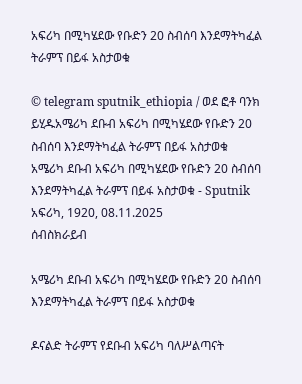አፍሪካ በሚካሄደው የቡድን 20 ስብሰባ እንደማትካፈል ትራምፕ በይፋ አስታወቁ

© telegram sputnik_ethiopia / ወደ ፎቶ ባንክ ይሂዱአሜሪካ ደቡብ አፍሪካ በሚካሄደው የቡድን 20 ስብሰባ እንደማትካፈል ትራምፕ በይፋ አስታወቁ
አሜሪካ ደቡብ አፍሪካ በሚካሄደው የቡድን 20 ስብሰባ እንደማትካፈል ትራምፕ በይፋ አስታወቁ - Sputnik አፍሪካ, 1920, 08.11.2025
ሰብስክራይብ

አሜሪካ ደቡብ አፍሪካ በሚካሄደው የቡድን 20 ስብሰባ እንደማትካፈል ትራምፕ በይፋ አስታወቁ

ዶናልድ ትራምፕ የደቡብ አፍሪካ ባለሥልጣናት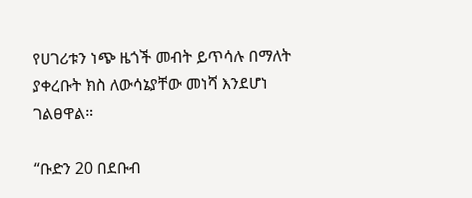የሀገሪቱን ነጭ ዜጎች መብት ይጥሳሉ በማለት ያቀረቡት ክስ ለውሳኔያቸው መነሻ እንደሆነ ገልፀዋል።

“ቡድን 20 በደቡብ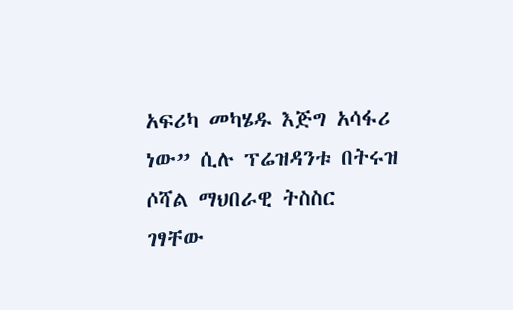አፍሪካ መካሄዱ እጅግ አሳፋሪ ነው” ሲሉ ፕሬዝዳንቱ በትሩዝ ሶሻል ማህበራዊ ትስስር ገፃቸው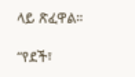ላይ ጽፈዋል።

“የደች፣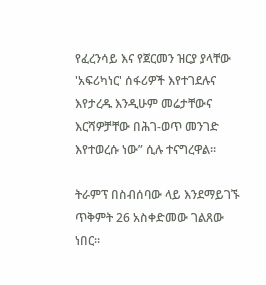የፈረንሳይ እና የጀርመን ዝርያ ያላቸው 'አፍሪካነር' ሰፋሪዎች እየተገደሉና እየታረዱ እንዲሁም መሬታቸውና እርሻዎቻቸው በሕገ-ወጥ መንገድ እየተወረሱ ነው” ሲሉ ተናግረዋል።

ትራምፕ በስብሰባው ላይ እንደማይገኙ ጥቅምት 26 አስቀድመው ገልጸው ነበር።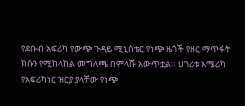የደቡብ አፍሪካ የውጭ ጉዳይ ሚኒስቴር የነጭ ዜጎች የዘር ማጥፋት ክሱን የሚከላከል መግለጫ በምላሹ አውጥቷል። ሀገሪቱ አሜሪካ የአፍሪካነር ዝርያ ያላቸው የነጭ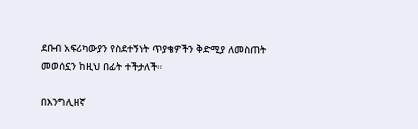ደቡብ አፍሪካውያን የስደተኝነት ጥያቄዎችን ቅድሚያ ለመስጠት መወሰኗን ከዚህ በፊት ተችታለች።

በእንግሊዘኛ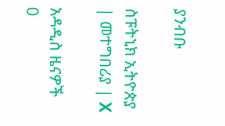ያንብቡ

ስፑትኒክ ኢትዮጵያ | መተግበሪያ | X

አዳዲስ ዜናዎች
0